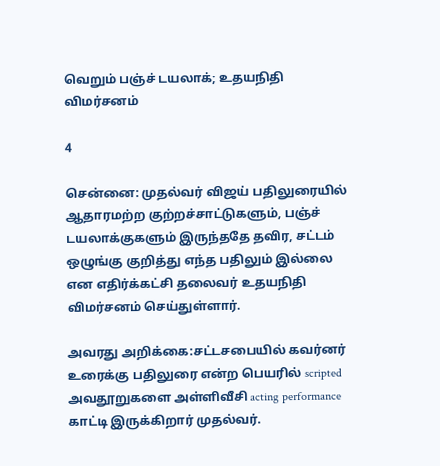வெறும் பஞ்ச் டயலாக்; உதயநிதி விமர்சனம்

4

சென்னை: முதல்வர் விஜய் பதிலுரையில் ஆதாரமற்ற குற்றச்சாட்டுகளும், பஞ்ச் டயலாக்குகளும் இருந்ததே தவிர, சட்டம் ஒழுங்கு குறித்து எந்த பதிலும் இல்லை என எதிர்க்கட்சி தலைவர் உதயநிதி விமர்சனம் செய்துள்ளார்.

அவரது அறிக்கை:சட்டசபையில் கவர்னர் உரைக்கு பதிலுரை என்ற பெயரில் scripted அவதூறுகளை அள்ளிவீசி acting performance காட்டி இருக்கிறார் முதல்வர்.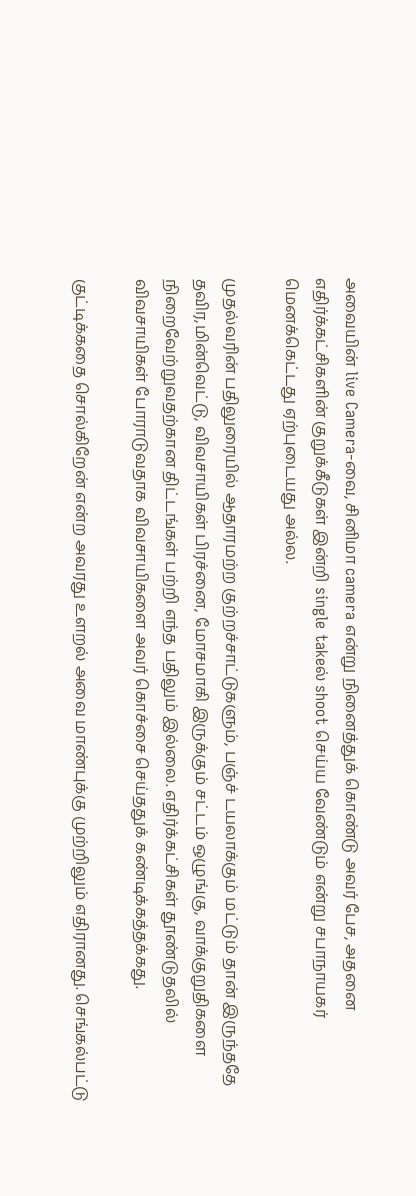அவையின் live Camera-வை, சினிமா camera என்று நினைத்துக் கொண்டு அவர் பேச, அதனை எதிர்க்கட்சிகளின் குறுக்கீடுகள் இன்றி single takeல் shoot செய்ய வேண்டும் என்று சபாநாயகர் மெனக்கெட்டது ஏற்புடையது அல்ல.

முதல்வரின் பதிலுரையில் ஆதாரமற்ற குற்றச்சாட்டுகளும், பஞ்ச் டயலாக்கும் மட்டும் தான் இருந்ததே தவிர,மின்வெட்டு, விவசாயிகள் பிரச்னை, மோசமாகி இருக்கும் சட்டம் ஒழுங்கு, வாக்குறுதிகளை நிறைவேற்றுவதற்கான திட்டங்கள் பற்றி எந்த பதிலும் இல்லை. எதிர்க்கட்சிகள் தூண்டுதலில் விவசாயிகள் போராடுவதாக விவசாயிகளை அவர் கொச்சை செய்ததுக் கண்டிக்கத்தக்கது.

குட்டிக்கதை சொல்கிறேன் என்ற அவரது உளறல் அவை மாண்புக்கு முற்றிலும் எதிரானது. செங்கல்பட்டு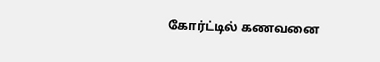கோர்ட்டில் கணவனை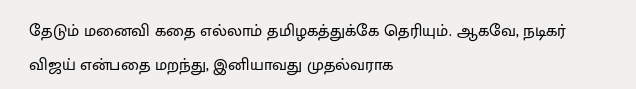தேடும் மனைவி கதை எல்லாம் தமிழகத்துக்கே தெரியும். ஆகவே, நடிகர் விஜய் என்பதை மறந்து, இனியாவது முதல்வராக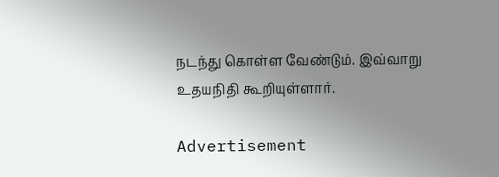நடந்து கொள்ள வேண்டும். இவ்வாறு உதயநிதி கூறியுள்ளார்.

Advertisement